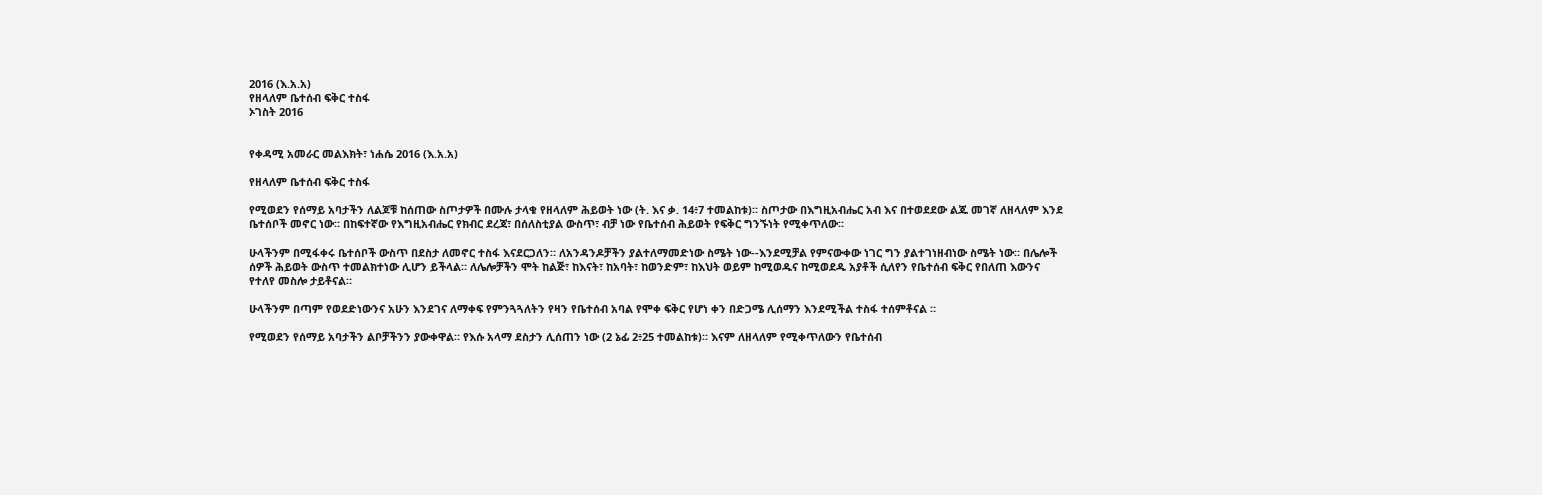2016 (እ.አ.አ)
የዘላለም ቤተሰብ ፍቅር ተስፋ
ኦገስት 2016


የቀዳሚ አመራር መልእክት፣ ነሐሴ 2016 (እ.አ.አ)

የዘላለም ቤተሰብ ፍቅር ተስፋ

የሚወደን የሰማይ አባታችን ለልጆቹ ከሰጠው ስጦታዎች በሙሉ ታላቁ የዘላለም ሕይወት ነው (ት. እና ቃ. 14፥7 ተመልከቱ)። ስጦታው በእግዚአብሔር አብ እና በተወደደው ልጁ መገኛ ለዘላለም እንደ ቤተሰቦች መኖር ነው። በከፍተኛው የእግዚአብሔር የክብር ደረጃ፣ በሰለስቲያል ውስጥ፣ ብቻ ነው የቤተሰብ ሕይወት የፍቅር ግንኙነት የሚቀጥለው።

ሁላችንም በሚፋቀሩ ቤተሰቦች ውስጥ በደስታ ለመኖር ተስፋ እናደርጋለን። ለአንዳንዶቻችን ያልተለማመድነው ስሜት ነው--እንደሚቻል የምናውቀው ነገር ግን ያልተገነዘብነው ስሜት ነው። በሌሎች ሰዎች ሕይወት ውስጥ ተመልክተነው ሊሆን ይችላል። ለሌሎቻችን ሞት ከልጅ፣ ከእናት፣ ከአባት፣ ከወንድም፣ ከእህት ወይም ከሚወዱና ከሚወደዱ አያቶች ሲለየን የቤተሰብ ፍቅር የበለጠ እውንና የተለየ መስሎ ታይቶናል።

ሁላችንም በጣም የወደድነውንና አሁን እንደገና ለማቀፍ የምንጓጓለትን የዛን የቤተሰብ አባል የሞቀ ፍቅር የሆነ ቀን በድጋሜ ሊሰማን እንደሚችል ተስፋ ተሰምቶናል ።

የሚወደን የሰማይ አባታችን ልቦቻችንን ያውቀዋል። የእሱ አላማ ደስታን ሊሰጠን ነው (2 ኔፊ 2፥25 ተመልከቱ)። እናም ለዘላለም የሚቀጥለውን የቤተሰብ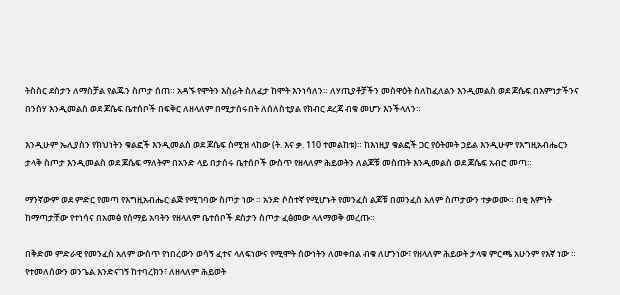ትስስር ደስታን ለማስቻል የልጁን ስጦታ ሰጠ። አዳኙ የሞትን እስራት ስለፈታ ከሞት እንነሳለን። ለሃጢያቶቻችን መስዋዕት ስለከፈለልን እንዲመልስ ወደ ጆሴፍ በእምነታችንና በንስሃ እንዲመልስ ወደ ጆሴፍ ቤተሰቦች በፍቅር ለዘላለም በሚታሰሩበት ለሰለስቲያል የክብር ደረጃ ብቁ መሆን እንችላለን።

እንዲሁም ኤሊያስን የክህነትን ቁልፎች እንዲመልስ ወደ ጆሴፍ ስሚዝ ላከው (ት. እና ቃ. 110 ተመልከቱ)። ከእነዚያ ቁልፎች ጋር የዕትመት ኃይል እንዲሁም የእግዚአብሔርን ታላቅ ስጦታ እንዲመልስ ወደ ጆሴፍ ማለትም በአንድ ላይ በታሰሩ ቤተሰቦች ውስጥ የዘላለም ሕይወትን ለልጆቹ መስጠት እንዲመልስ ወደ ጆሴፍ አብሮ መጣ።

ማንኛውም ወደ ምድር የመጣ የእግዚአብሔር ልጅ የሚገባው ስጦታ ነው ። አንድ ሶስተኛ የሚሆኑት የመንፈስ ልጆቹ በመንፈስ አለም ስጦታውን ተቃወሙ። በቂ እምነት ከማጣታቸው የተነሳና በአመፅ የሰማይ አባትን የዘላለም ቤተሰቦች ደስታን ስጦታ ፈፅመው ላለማወቅ መረጡ።

በቅድመ ምድራዊ የመንፈስ አለም ውስጥ የነበረውን ወሳኝ ፈተና ላለፍነውና የሚሞት ሰውነትን ለመቀበል ብቁ ለሆንነው፣ የዘላለም ሕይወት ታላቁ ምርጫ አሁንም የእኛ ነው ። የተመለሰውን ወንጌል እንድናገኝ ከተባረክን፣ ለዘላለም ሕይወት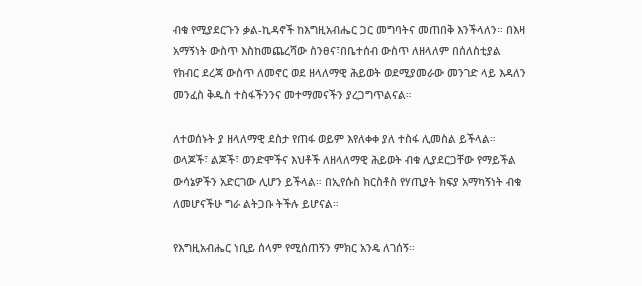ብቁ የሚያደርጉን ቃል-ኪዳኖች ከእግዚአብሔር ጋር መግባትና መጠበቅ እንችላለን። በእዛ አማኝነት ውስጥ እስከመጨረሻው ስንፀና፣በቤተሰብ ውስጥ ለዘላለም በሰለስቲያል የክብር ደረጃ ውስጥ ለመኖር ወደ ዘላለማዊ ሕይወት ወደሚያመራው መንገድ ላይ እዳለን መንፈስ ቅዱስ ተስፋችንንና መተማመናችን ያረጋግጥልናል።

ለተወሰኑት ያ ዘላለማዊ ደስታ የጠፋ ወይም እየለቀቀ ያለ ተስፋ ሊመስል ይችላል። ወላጆች፣ ልጆች፣ ወንድሞችና እህቶች ለዘላለማዊ ሕይወት ብቁ ሊያደርጋቸው የማይችል ውሳኔዎችን አድርገው ሊሆን ይችላል። በኢየሱስ ክርስቶስ የሃጢያት ክፍያ አማካኝነት ብቁ ለመሆናችሁ ግራ ልትጋቡ ትችሉ ይሆናል።

የእግዚአብሔር ነቢይ ሰላም የሚሰጠኝን ምክር አንዴ ለገሰኝ።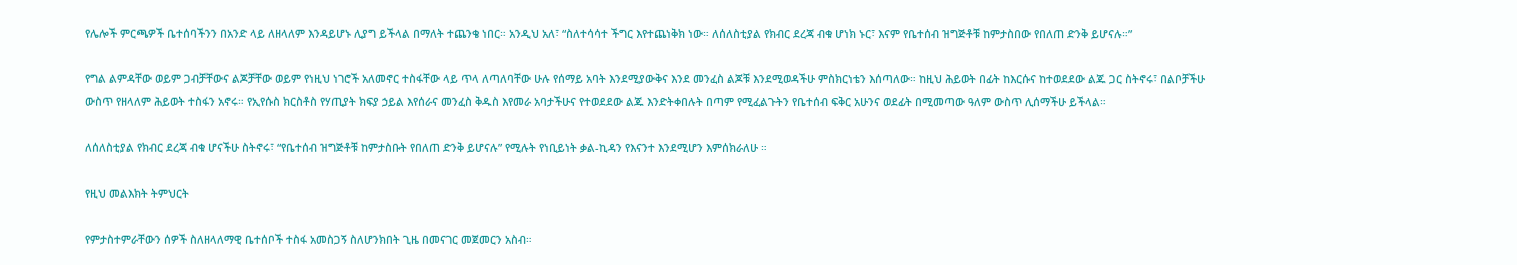የሌሎች ምርጫዎች ቤተሰባችንን በአንድ ላይ ለዘላለም እንዳይሆኑ ሊያግ ይችላል በማለት ተጨንቄ ነበር። አንዲህ አለ፣ “ስለተሳሳተ ችግር እየተጨነቅክ ነው። ለሰለስቲያል የክብር ደረጃ ብቁ ሆነክ ኑር፣ እናም የቤተሰብ ዝግጅቶቹ ከምታስበው የበለጠ ድንቅ ይሆናሉ።”

የግል ልምዳቸው ወይም ጋብቻቸውና ልጆቻቸው ወይም የነዚህ ነገሮች አለመኖር ተስፋቸው ላይ ጥላ ለጣለባቸው ሁሉ የሰማይ አባት እንደሚያውቅና እንደ መንፈስ ልጆቹ እንደሚወዳችሁ ምስክርነቴን እሰጣለው። ከዚህ ሕይወት በፊት ከእርሱና ከተወደደው ልጁ ጋር ስትኖሩ፣ በልቦቻችሁ ውስጥ የዘላለም ሕይወት ተስፋን አኖሩ። የኢየሱስ ክርስቶስ የሃጢያት ክፍያ ኃይል እየሰራና መንፈስ ቅዱስ እየመራ አባታችሁና የተወደደው ልጁ እንድትቀበሉት በጣም የሚፈልጉትን የቤተሰብ ፍቅር አሁንና ወደፊት በሚመጣው ዓለም ውስጥ ሊሰማችሁ ይችላል።

ለሰለስቲያል የክብር ደረጃ ብቁ ሆናችሁ ስትኖሩ፣ “የቤተሰብ ዝግጅቶቹ ከምታስቡት የበለጠ ድንቅ ይሆናሉ” የሚሉት የነቢይነት ቃል-ኪዳን የእናንተ እንደሚሆን እምሰክራለሁ ።

የዚህ መልእክት ትምህርት

የምታስተምራቸውን ሰዎች ስለዘላለማዊ ቤተሰቦች ተስፋ አመስጋኝ ስለሆንክበት ጊዜ በመናገር መጀመርን አስብ።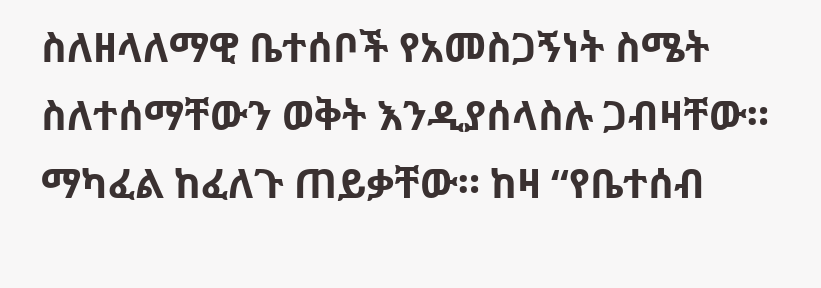ስለዘላለማዊ ቤተሰቦች የአመስጋኝነት ስሜት ስለተሰማቸውን ወቅት እንዲያሰላስሉ ጋብዛቸው። ማካፈል ከፈለጉ ጠይቃቸው። ከዛ “የቤተሰብ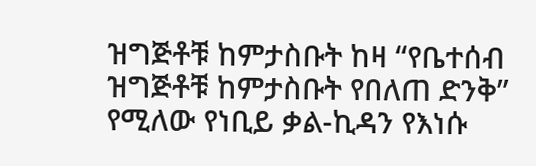ዝግጅቶቹ ከምታስቡት ከዛ “የቤተሰብ ዝግጅቶቹ ከምታስቡት የበለጠ ድንቅ” የሚለው የነቢይ ቃል-ኪዳን የእነሱ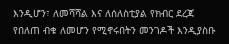እንዲሆን፣ ለመሻሻል እና ለሰለስቲያል የክብር ደረጃ የበለጠ ብቁ ለመሆን የሚኖሩበትን መንገዶች እንዲያስቡ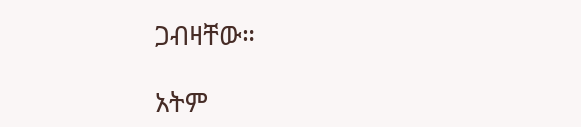ጋብዛቸው።

አትም